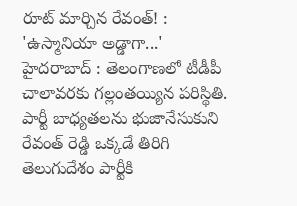రూట్ మార్చిన రేవంత్! : 'ఉస్మానియా అడ్డాగా...'
హైదరాబాద్ : తెలంగాణలో టీడీపీ చాలావరకు గల్లంతయ్యిన పరిస్థితి. పార్టీ బాధ్యతలను భుజానేసుకుని రేవంత్ రెడ్డి ఒక్కడే తిరిగి తెలుగుదేశం పార్టీకి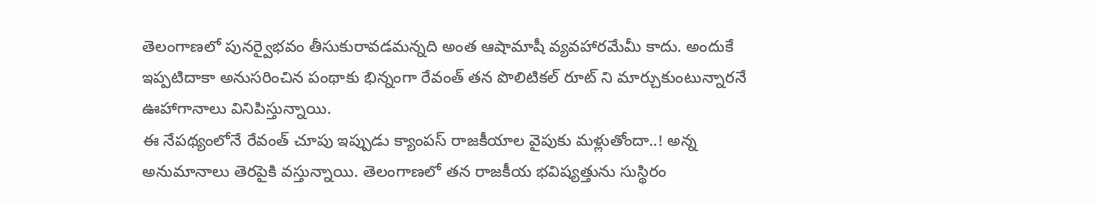తెలంగాణలో పునర్వైభవం తీసుకురావడమన్నది అంత ఆషామాషీ వ్యవహారమేమీ కాదు. అందుకే ఇప్పటిదాకా అనుసరించిన పంథాకు భిన్నంగా రేవంత్ తన పొలిటికల్ రూట్ ని మార్చుకుంటున్నారనే ఊహాగానాలు వినిపిస్తున్నాయి.
ఈ నేపథ్యంలోనే రేవంత్ చూపు ఇప్పుడు క్యాంపస్ రాజకీయాల వైపుకు మళ్లుతోందా..! అన్న అనుమానాలు తెరపైకి వస్తున్నాయి. తెలంగాణలో తన రాజకీయ భవిష్యత్తును సుస్థిరం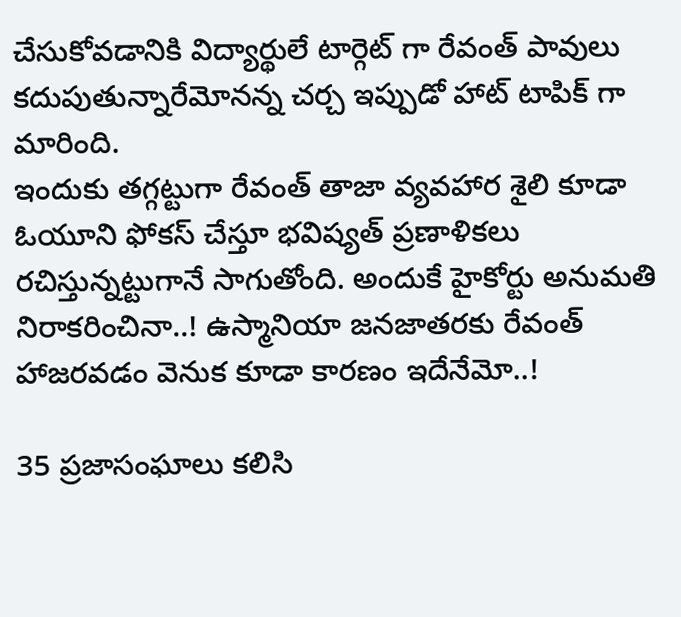చేసుకోవడానికి విద్యార్థులే టార్గెట్ గా రేవంత్ పావులు కదుపుతున్నారేమోనన్న చర్చ ఇప్పుడో హాట్ టాపిక్ గా మారింది.
ఇందుకు తగ్గట్టుగా రేవంత్ తాజా వ్యవహార శైలి కూడా ఓయూని ఫోకస్ చేస్తూ భవిష్యత్ ప్రణాళికలు రచిస్తున్నట్టుగానే సాగుతోంది. అందుకే హైకోర్టు అనుమతి నిరాకరించినా..! ఉస్మానియా జనజాతరకు రేవంత్ హాజరవడం వెనుక కూడా కారణం ఇదేనేమో..!

35 ప్రజాసంఘాలు కలిసి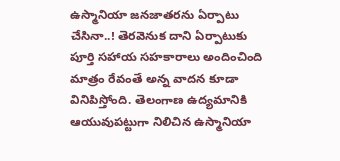ఉస్మానియా జనజాతరను ఏర్పాటు చేసినా..! తెరవెనుక దాని ఏర్పాటుకు పూర్తి సహాయ సహకారాలు అందించింది మాత్రం రేవంతే అన్న వాదన కూడా వినిపిస్తోంది. తెలంగాణ ఉద్యమానికి ఆయువుపట్టుగా నిలిచిన ఉస్మానియా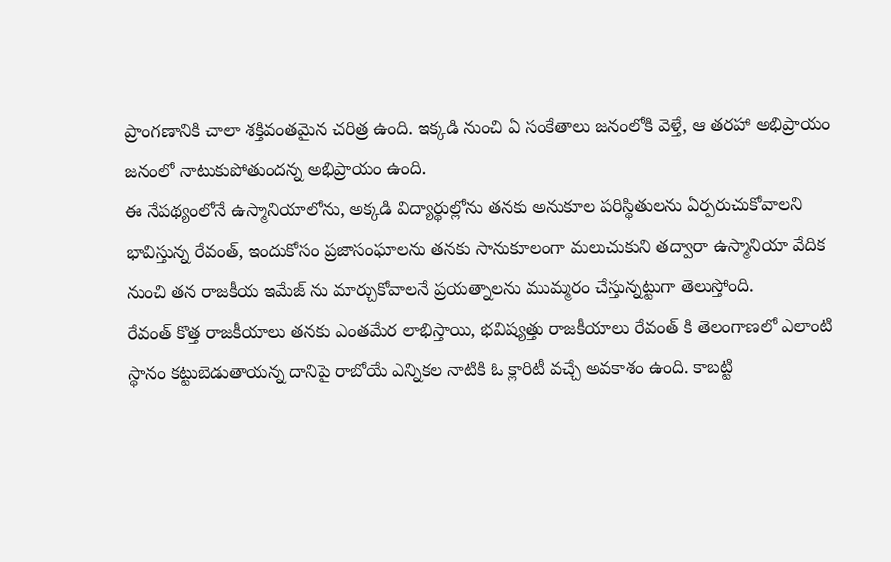ప్రాంగణానికి చాలా శక్తివంతమైన చరిత్ర ఉంది. ఇక్కడి నుంచి ఏ సంకేతాలు జనంలోకి వెళ్తే, ఆ తరహా అభిప్రాయం జనంలో నాటుకుపోతుందన్న అభిప్రాయం ఉంది.
ఈ నేపథ్యంలోనే ఉస్మానియాలోను, అక్కడి విద్యార్థుల్లోను తనకు అనుకూల పరిస్థితులను ఏర్పరుచుకోవాలని భావిస్తున్న రేవంత్, ఇందుకోసం ప్రజాసంఘాలను తనకు సానుకూలంగా మలుచుకుని తద్వారా ఉస్మానియా వేదిక నుంచి తన రాజకీయ ఇమేజ్ ను మార్చుకోవాలనే ప్రయత్నాలను ముమ్మరం చేస్తున్నట్టుగా తెలుస్తోంది.
రేవంత్ కొత్త రాజకీయాలు తనకు ఎంతమేర లాభిస్తాయి, భవిష్యత్తు రాజకీయాలు రేవంత్ కి తెలంగాణలో ఎలాంటి స్థానం కట్టుబెడుతాయన్న దానిపై రాబోయే ఎన్నికల నాటికి ఓ క్లారిటీ వచ్చే అవకాశం ఉంది. కాబట్టి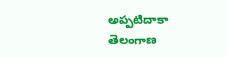అప్పటిదాకా తెలంగాణ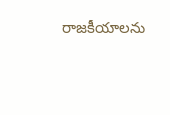రాజకీయాలను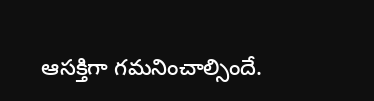ఆసక్తిగా గమనించాల్సిందే.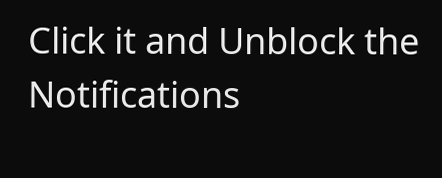Click it and Unblock the Notifications